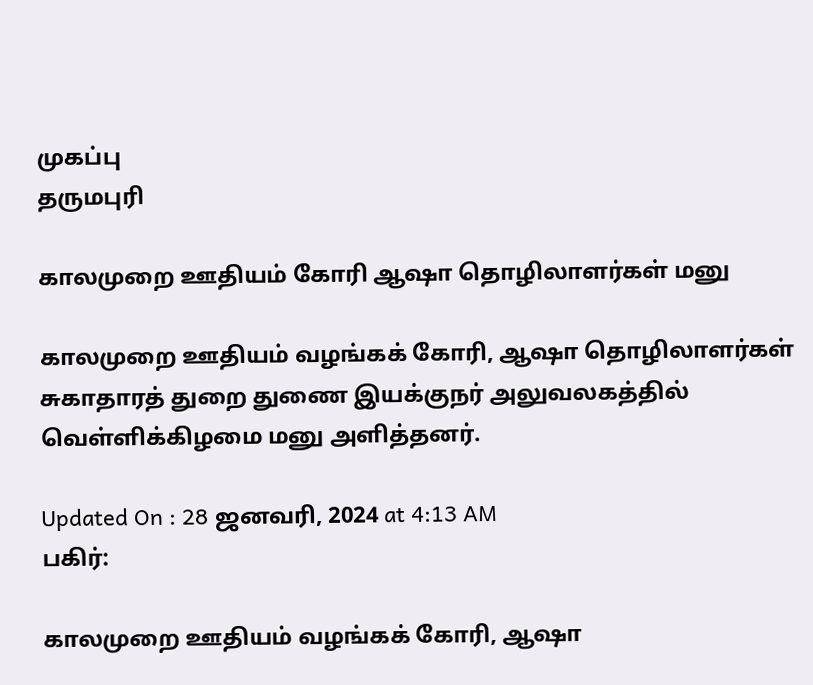முகப்பு
தருமபுரி

காலமுறை ஊதியம் கோரி ஆஷா தொழிலாளர்கள் மனு

காலமுறை ஊதியம் வழங்கக் கோரி, ஆஷா தொழிலாளர்கள் சுகாதாரத் துறை துணை இயக்குநர் அலுவலகத்தில் வெள்ளிக்கிழமை மனு அளித்தனர்.

Updated On : 28 ஜனவரி, 2024 at 4:13 AM
பகிர்:

காலமுறை ஊதியம் வழங்கக் கோரி, ஆஷா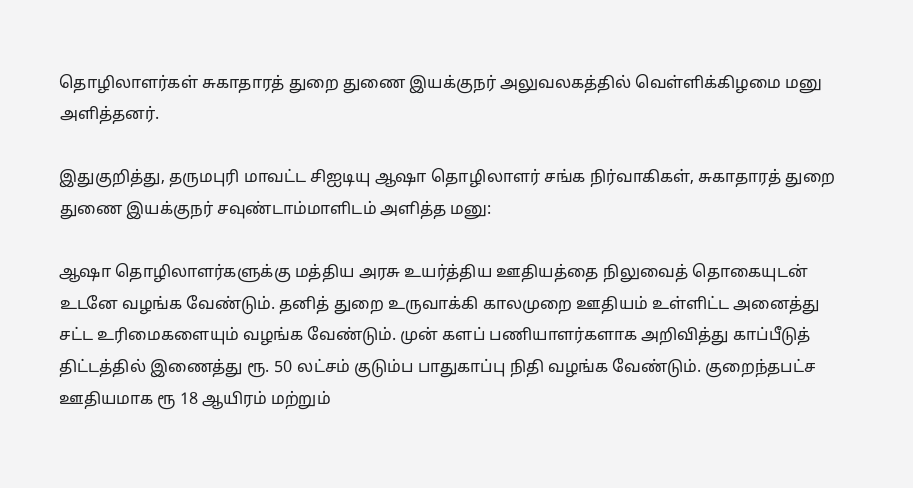தொழிலாளர்கள் சுகாதாரத் துறை துணை இயக்குநர் அலுவலகத்தில் வெள்ளிக்கிழமை மனு அளித்தனர்.

இதுகுறித்து, தருமபுரி மாவட்ட சிஐடியு ஆஷா தொழிலாளர் சங்க நிர்வாகிகள், சுகாதாரத் துறை துணை இயக்குநர் சவுண்டாம்மாளிடம் அளித்த மனு:

ஆஷா தொழிலாளர்களுக்கு மத்திய அரசு உயர்த்திய ஊதியத்தை நிலுவைத் தொகையுடன் உடனே வழங்க வேண்டும். தனித் துறை உருவாக்கி காலமுறை ஊதியம் உள்ளிட்ட அனைத்து சட்ட உரிமைகளையும் வழங்க வேண்டும். முன் களப் பணியாளர்களாக அறிவித்து காப்பீடுத் திட்டத்தில் இணைத்து ரூ. 50 லட்சம் குடும்ப பாதுகாப்பு நிதி வழங்க வேண்டும். குறைந்தபட்ச ஊதியமாக ரூ 18 ஆயிரம் மற்றும்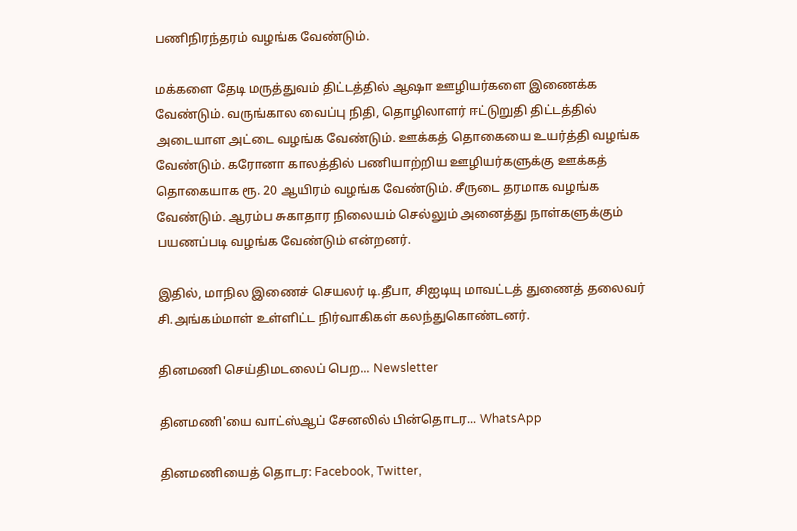பணிநிரந்தரம் வழங்க வேண்டும்.

மக்களை தேடி மருத்துவம் திட்டத்தில் ஆஷா ஊழியர்களை இணைக்க வேண்டும். வருங்கால வைப்பு நிதி, தொழிலாளர் ஈட்டுறுதி திட்டத்தில் அடையாள அட்டை வழங்க வேண்டும். ஊக்கத் தொகையை உயர்த்தி வழங்க வேண்டும். கரோனா காலத்தில் பணியாற்றிய ஊழியர்களுக்கு ஊக்கத் தொகையாக ரூ. 20 ஆயிரம் வழங்க வேண்டும். சீருடை தரமாக வழங்க வேண்டும். ஆரம்ப சுகாதார நிலையம் செல்லும் அனைத்து நாள்களுக்கும் பயணப்படி வழங்க வேண்டும் என்றனர்.

இதில், மாநில இணைச் செயலர் டி.தீபா, சிஐடியு மாவட்டத் துணைத் தலைவர் சி.அங்கம்மாள் உள்ளிட்ட நிர்வாகிகள் கலந்துகொண்டனர்.

தினமணி செய்திமடலைப் பெற... Newsletter

தினமணி'யை வாட்ஸ்ஆப் சேனலில் பின்தொடர... WhatsApp

தினமணியைத் தொடர: Facebook, Twitter,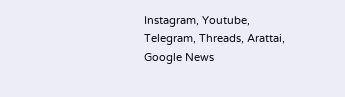Instagram, Youtube, Telegram, Threads, Arattai, Google News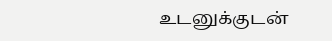உடனுக்குடன்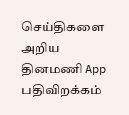செய்திகளை அறிய தினமணி App பதிவிறக்கம்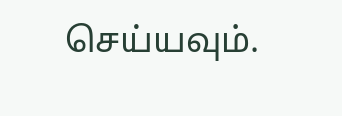செய்யவும்.